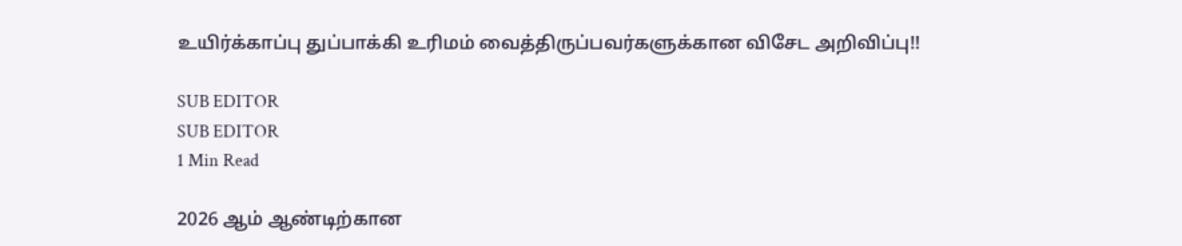உயிர்க்காப்பு துப்பாக்கி உரிமம் வைத்திருப்பவர்களுக்கான விசேட அறிவிப்பு!!

SUB EDITOR
SUB EDITOR
1 Min Read

2026 ஆம் ஆண்டிற்கான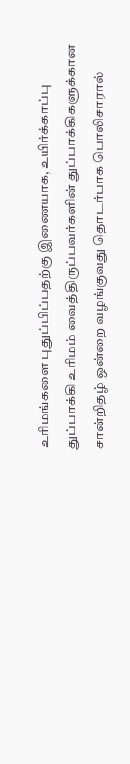உரிமங்களை புதுப்பிப்பதற்கு இணையாக, உயிர்க்காப்பு துப்பாக்கி உரிமம் வைத்திருப்பவர்களின் துப்பாக்கிகளுக்கான சான்றிதழ் ஒன்றை வழங்குவது தொடர்பாக பொலிசாரால்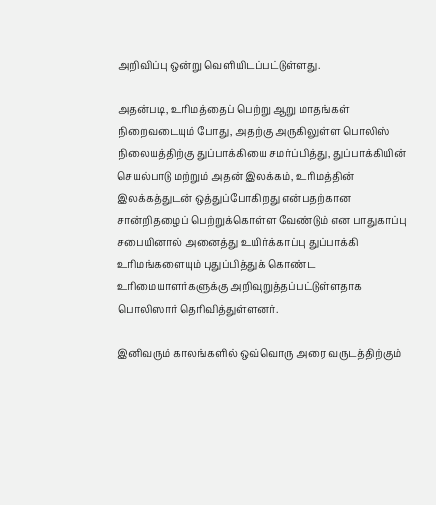அறிவிப்பு ஒன்று வெளியிடப்பட்டுள்ளது.

அதன்படி, உரிமத்தைப் பெற்று ஆறு மாதங்கள் நிறைவடையும் போது, அதற்கு அருகிலுள்ள பொலிஸ் நிலையத்திற்கு துப்பாக்கியை சமர்ப்பித்து, துப்பாக்கியின் செயல்பாடு மற்றும் அதன் இலக்கம், உரிமத்தின் இலக்கத்துடன் ஒத்துப்போகிறது என்பதற்கான சான்றிதழைப் பெற்றுக்கொள்ள வேண்டும் என பாதுகாப்பு சபையினால் அனைத்து உயிர்க்காப்பு துப்பாக்கி உரிமங்களையும் புதுப்பித்துக் கொண்ட உரிமையாளர்களுக்கு அறிவுறுத்தப்பட்டுள்ளதாக பொலிஸார் தெரிவித்துள்ளனர்.

இனிவரும் காலங்களில் ஒவ்வொரு அரை வருடத்திற்கும்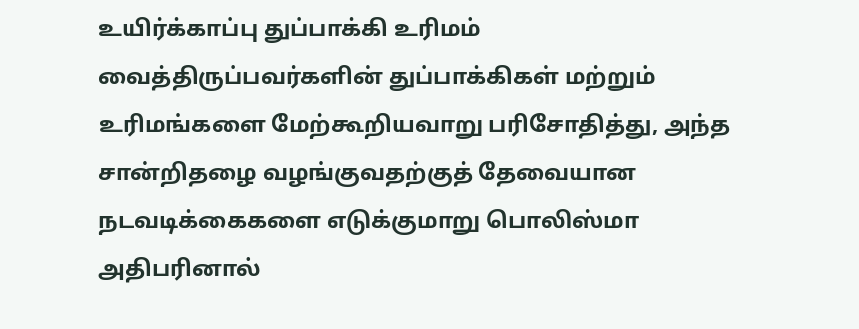உயிர்க்காப்பு துப்பாக்கி உரிமம் வைத்திருப்பவர்களின் துப்பாக்கிகள் மற்றும் உரிமங்களை மேற்கூறியவாறு பரிசோதித்து, அந்த சான்றிதழை வழங்குவதற்குத் தேவையான நடவடிக்கைகளை எடுக்குமாறு பொலிஸ்மா அதிபரினால்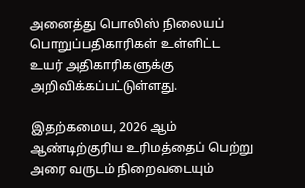அனைத்து பொலிஸ் நிலையப் பொறுப்பதிகாரிகள் உள்ளிட்ட உயர் அதிகாரிகளுக்கு அறிவிக்கப்பட்டுள்ளது.

இதற்கமைய, 2026 ஆம் ஆண்டிற்குரிய உரிமத்தைப் பெற்று அரை வருடம் நிறைவடையும்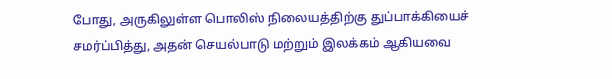போது, அருகிலுள்ள பொலிஸ் நிலையத்திற்கு துப்பாக்கியைச் சமர்ப்பித்து, அதன் செயல்பாடு மற்றும் இலக்கம் ஆகியவை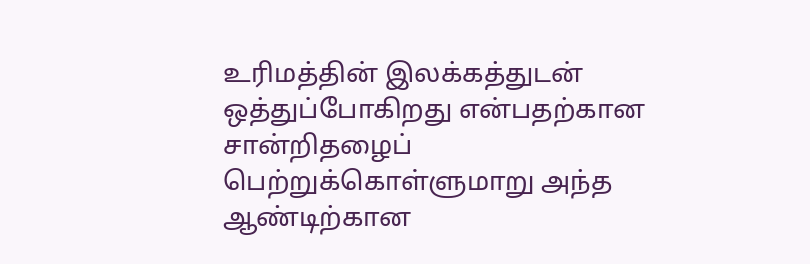உரிமத்தின் இலக்கத்துடன் ஒத்துப்போகிறது என்பதற்கான சான்றிதழைப் பெற்றுக்கொள்ளுமாறு அந்த ஆண்டிற்கான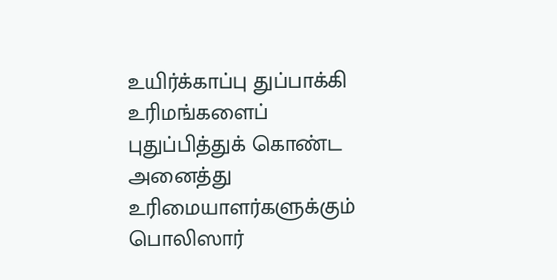உயிர்க்காப்பு துப்பாக்கி உரிமங்களைப் புதுப்பித்துக் கொண்ட அனைத்து உரிமையாளர்களுக்கும் பொலிஸார்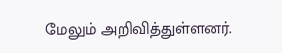மேலும் அறிவித்துள்ளனர்.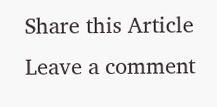Share this Article
Leave a comment